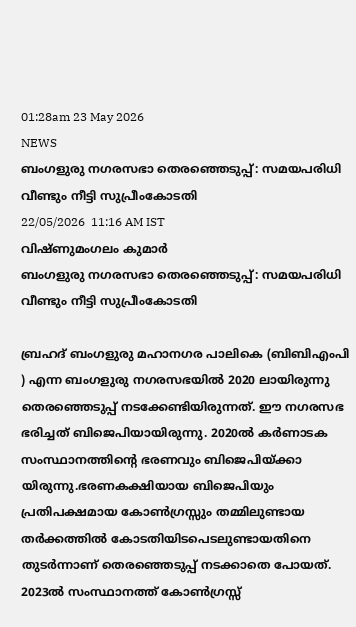01:28am 23 May 2026
NEWS
ബംഗളുരു നഗരസഭാ തെരഞ്ഞെടുപ്പ്: സമയപരിധി വീണ്ടും നീട്ടി സുപ്രീംകോടതി
22/05/2026  11:16 AM IST
വിഷ്ണുമംഗലം കുമാർ
ബംഗളുരു നഗരസഭാ തെരഞ്ഞെടുപ്പ്: സമയപരിധി വീണ്ടും നീട്ടി സുപ്രീംകോടതി

ബ്രഹദ് ബംഗളുരു മഹാനഗര പാലികെ (ബിബിഎംപി ) എന്ന ബംഗളുരു നഗരസഭയിൽ 2020 ലായിരുന്നു തെരഞ്ഞെടുപ്പ് നടക്കേണ്ടിയിരുന്നത്. ഈ നഗരസഭ ഭരിച്ചത് ബിജെപിയായിരുന്നു. 2020ൽ കർണാടക സംസ്ഥാനത്തിന്റെ ഭരണവും ബിജെപിയ്ക്കാ യിരുന്നു.ഭരണകക്ഷിയായ ബിജെപിയും പ്രതിപക്ഷമായ കോൺഗ്രസ്സും തമ്മിലുണ്ടായ തർക്കത്തിൽ കോടതിയിടപെടലുണ്ടായതിനെ തുടർന്നാണ് തെരഞ്ഞെടുപ്പ് നടക്കാതെ പോയത്. 2023ൽ സംസ്ഥാനത്ത് കോൺഗ്രസ്സ്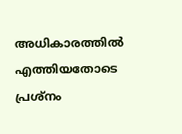അധികാരത്തിൽ എത്തിയതോടെ പ്രശ്നം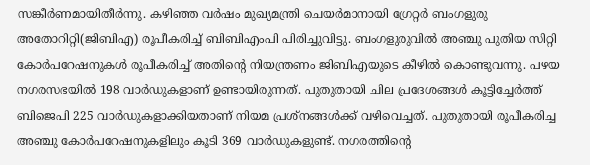സങ്കീർണമായിതീർന്നു. കഴിഞ്ഞ വർഷം മുഖ്യമന്ത്രി ചെയർമാനായി ഗ്രേറ്റർ ബംഗളുരു അതോറിറ്റി(ജിബിഎ) രൂപീകരിച്ച് ബിബിഎംപി പിരിച്ചുവിട്ടു. ബംഗളുരുവിൽ അഞ്ചു പുതിയ സിറ്റി കോർപറേഷനുകൾ രൂപീകരിച്ച് അതിന്റെ നിയന്ത്രണം ജിബിഎയുടെ കീഴിൽ കൊണ്ടുവന്നു. പഴയ നഗരസഭയിൽ 198 വാർഡുകളാണ് ഉണ്ടായിരുന്നത്. പുതുതായി ചില പ്രദേശങ്ങൾ കൂട്ടിച്ചേർത്ത് ബിജെപി 225 വാർഡുകളാക്കിയതാണ് നിയമ പ്രശ്നങ്ങൾക്ക് വഴിവെച്ചത്. പുതുതായി രൂപീകരിച്ച അഞ്ചു കോർപറേഷനുകളിലും കൂടി 369 വാർഡുകളുണ്ട്. നഗരത്തിന്റെ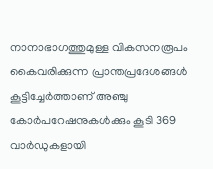നാനാഭാഗത്തുമുള്ള വികസനരൂപം കൈവരിക്കുന്ന പ്രാന്തപ്രദേശങ്ങൾ കൂട്ടിച്ചേർത്താണ് അഞ്ചു കോർപറേഷനുകൾക്കും കൂടി 369 വാർഡുകളായി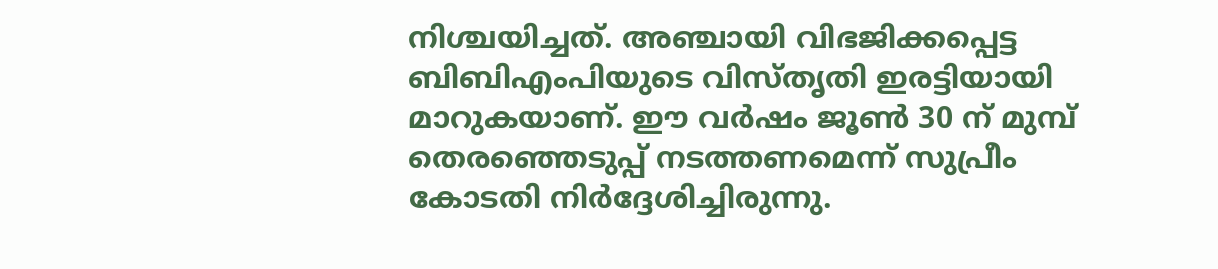നിശ്ചയിച്ചത്. അഞ്ചായി വിഭജിക്കപ്പെട്ട ബിബിഎംപിയുടെ വിസ്തൃതി ഇരട്ടിയായി മാറുകയാണ്. ഈ വർഷം ജൂൺ 30 ന് മുമ്പ് തെരഞ്ഞെടുപ്പ് നടത്തണമെന്ന് സുപ്രീം കോടതി നിർദ്ദേശിച്ചിരുന്നു.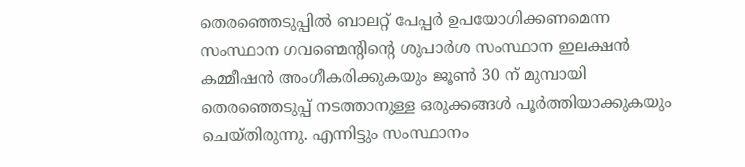തെരഞ്ഞെടുപ്പിൽ ബാലറ്റ് പേപ്പർ ഉപയോഗിക്കണമെന്ന സംസ്ഥാന ഗവണ്മെന്റിന്റെ ശുപാർശ സംസ്ഥാന ഇലക്ഷൻ കമ്മീഷൻ അംഗീകരിക്കുകയും ജൂൺ 30 ന് മുമ്പായി തെരഞ്ഞെടുപ്പ് നടത്താനുള്ള ഒരുക്കങ്ങൾ പൂർത്തിയാക്കുകയും ചെയ്തിരുന്നു. എന്നിട്ടും സംസ്ഥാനം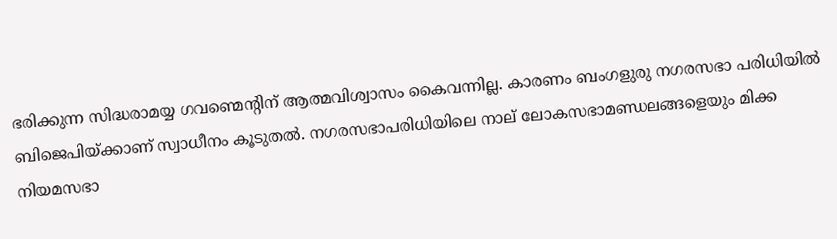ഭരിക്കുന്ന സിദ്ധരാമയ്യ ഗവണ്മെന്റിന് ആത്മവിശ്വാസം കൈവന്നില്ല. കാരണം ബംഗളുരു നഗരസഭാ പരിധിയിൽ ബിജെപിയ്ക്കാണ് സ്വാധീനം കൂടുതൽ. നഗരസഭാപരിധിയിലെ നാല് ലോകസഭാമണ്ഡലങ്ങളെയും മിക്ക നിയമസഭാ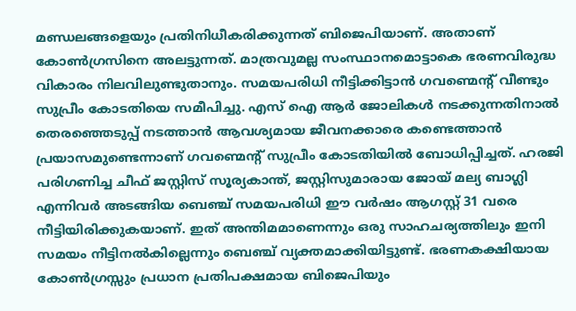മണ്ഡലങ്ങളെയും പ്രതിനിധീകരിക്കുന്നത് ബിജെപിയാണ്. അതാണ് കോൺഗ്രസിനെ അലട്ടുന്നത്. മാത്രവുമല്ല സംസ്ഥാനമൊട്ടാകെ ഭരണവിരുദ്ധ വികാരം നിലവിലുണ്ടുതാനും. സമയപരിധി നീട്ടിക്കിട്ടാൻ ഗവണ്മെന്റ് വീണ്ടും സുപ്രീം കോടതിയെ സമീപിച്ചു. എസ്‌ ഐ ആർ ജോലികൾ നടക്കുന്നതിനാൽ തെരഞ്ഞെടുപ്പ് നടത്താൻ ആവശ്യമായ ജീവനക്കാരെ കണ്ടെത്താൻ പ്രയാസമുണ്ടെന്നാണ് ഗവണ്മെന്റ് സുപ്രീം കോടതിയിൽ ബോധിപ്പിച്ചത്. ഹരജി പരിഗണിച്ച ചീഫ് ജസ്റ്റിസ് സൂര്യകാന്ത്, ജസ്റ്റിസുമാരായ ജോയ് മല്യ ബാഗ്ലി എന്നിവർ അടങ്ങിയ ബെഞ്ച് സമയപരിധി ഈ വർഷം ആഗസ്റ്റ് 31 വരെ നീട്ടിയിരിക്കുകയാണ്. ഇത് അന്തിമമാണെന്നും ഒരു സാഹചര്യത്തിലും ഇനി സമയം നീട്ടിനൽകില്ലെന്നും ബെഞ്ച് വ്യക്തമാക്കിയിട്ടുണ്ട്. ഭരണകക്ഷിയായ കോൺഗ്രസ്സും പ്രധാന പ്രതിപക്ഷമായ ബിജെപിയും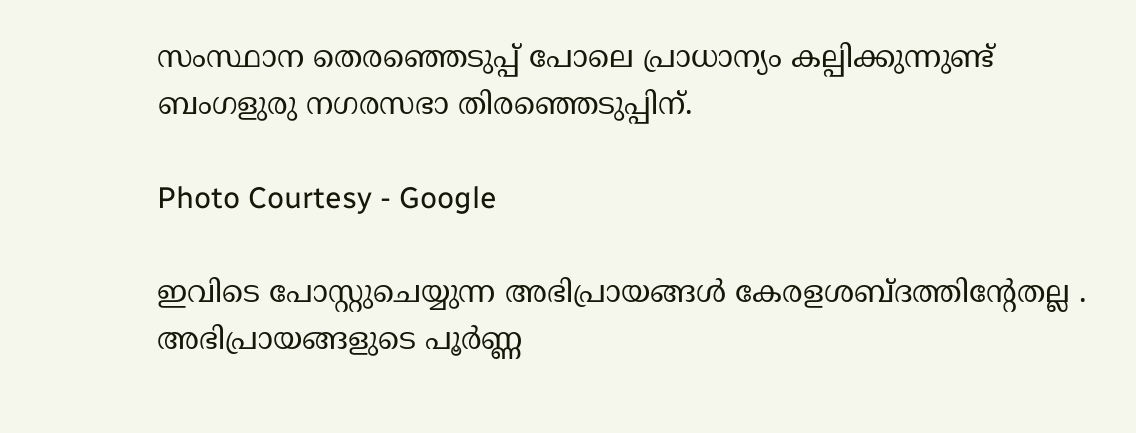സംസ്ഥാന തെരഞ്ഞെടുപ്പ് പോലെ പ്രാധാന്യം കല്പിക്കുന്നുണ്ട് ബംഗളുരു നഗരസഭാ തിരഞ്ഞെടുപ്പിന്.

Photo Courtesy - Google

ഇവിടെ പോസ്റ്റുചെയ്യുന്ന അഭിപ്രായങ്ങള്‍ കേരളശബ്‌ദത്തിന്റേതല്ല . അഭിപ്രായങ്ങളുടെ പൂര്‍ണ്ണ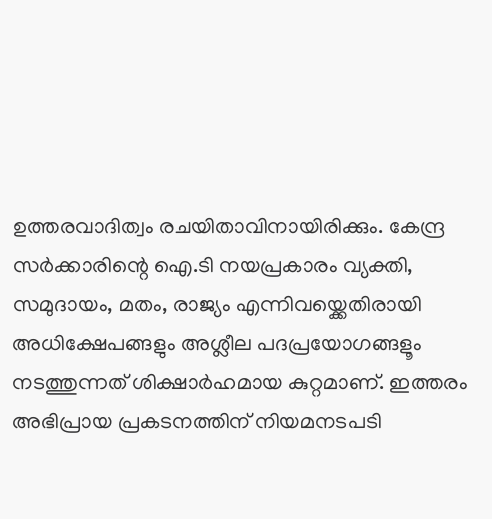ഉത്തരവാദിത്വം രചയിതാവിനായിരിക്കും. കേന്ദ്ര സർക്കാരിന്റെ ഐ.ടി നയപ്രകാരം വ്യക്തി, സമുദായം, മതം, രാജ്യം എന്നിവയ്ക്കെതിരായി അധിക്ഷേപങ്ങളും അശ്ലീല പദപ്രയോഗങ്ങളൂം നടത്തുന്നത് ശിക്ഷാര്‍ഹമായ കുറ്റമാണ്. ഇത്തരം അഭിപ്രായ പ്രകടനത്തിന് നിയമനടപടി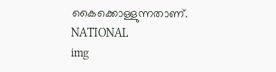കൈക്കൊള്ളുന്നതാണ്.
NATIONAL
img